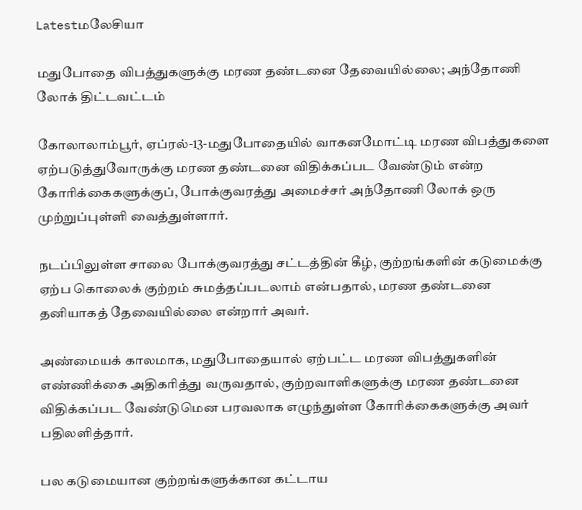Latestமலேசியா

மதுபோதை விபத்துகளுக்கு மரண தண்டனை தேவையில்லை; அந்தோணி லோக் திட்டவட்டம்

கோலாலாம்பூர், ஏப்ரல்-13-மதுபோதையில் வாகனமோட்டி மரண விபத்துகளை ஏற்படுத்துவோருக்கு மரண தண்டனை விதிக்கப்பட வேண்டும் என்ற கோரிக்கைகளுக்குப், போக்குவரத்து அமைச்சர் அந்தோணி லோக் ஒரு முற்றுப்புள்ளி வைத்துள்ளார்.

நடப்பிலுள்ள சாலை போக்குவரத்து சட்டத்தின் கீழ், குற்றங்களின் கடுமைக்கு ஏற்ப கொலைக் குற்றம் சுமத்தப்படலாம் என்பதால், மரண தண்டனை தனியாகத் தேவையில்லை என்றார் அவர்.

அண்மையக் காலமாக, மதுபோதையால் ஏற்பட்ட மரண விபத்துகளின் எண்ணிக்கை அதிகரித்து வருவதால், குற்றவாளிகளுக்கு மரண தண்டனை விதிக்கப்பட வேண்டுமென பரவலாக எழுந்துள்ள கோரிக்கைகளுக்கு அவர் பதிலளித்தார்.

பல கடுமையான குற்றங்களுக்கான கட்டாய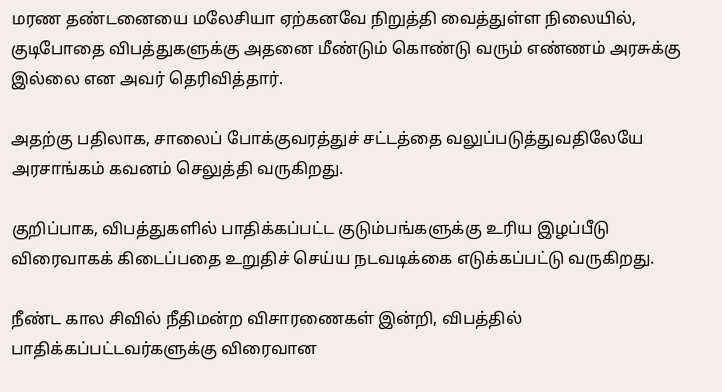மரண தண்டனையை மலேசியா ஏற்கனவே நிறுத்தி வைத்துள்ள நிலையில், குடிபோதை விபத்துகளுக்கு அதனை மீண்டும் கொண்டு வரும் எண்ணம் அரசுக்கு இல்லை என அவர் தெரிவித்தார்.

அதற்கு பதிலாக, சாலைப் போக்குவரத்துச் சட்டத்தை வலுப்படுத்துவதிலேயே அரசாங்கம் கவனம் செலுத்தி வருகிறது.

குறிப்பாக, விபத்துகளில் பாதிக்கப்பட்ட குடும்பங்களுக்கு உரிய இழப்பீடு விரைவாகக் கிடைப்பதை உறுதிச் செய்ய நடவடிக்கை எடுக்கப்பட்டு வருகிறது.

நீண்ட கால சிவில் நீதிமன்ற விசாரணைகள் இன்றி, விபத்தில் பாதிக்கப்பட்டவர்களுக்கு விரைவான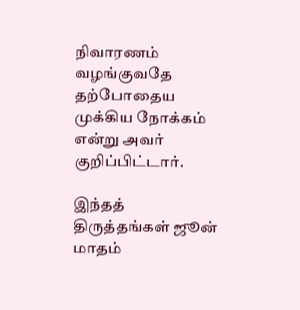நிவாரணம் வழங்குவதே தற்போதைய முக்கிய நோக்கம் என்று அவர் குறிப்பிட்டார்.

இந்தத் திருத்தங்கள் ஜூன் மாதம்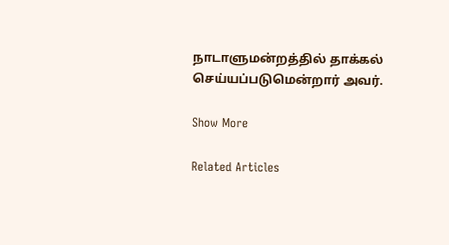நாடாளுமன்றத்தில் தாக்கல் செய்யப்படுமென்றார் அவர்.

Show More

Related Articles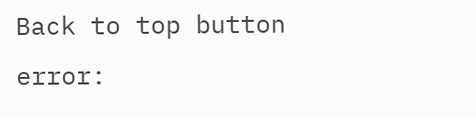Back to top button
error: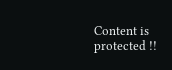Content is protected !!